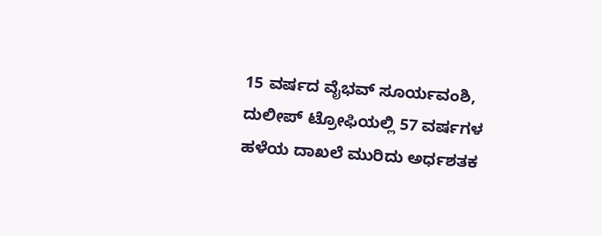15 ವರ್ಷದ ವೈಭವ್ ಸೂರ್ಯವಂಶಿ, ದುಲೀಪ್ ಟ್ರೋಫಿಯಲ್ಲಿ 57 ವರ್ಷಗಳ ಹಳೆಯ ದಾಖಲೆ ಮುರಿದು ಅರ್ಧಶತಕ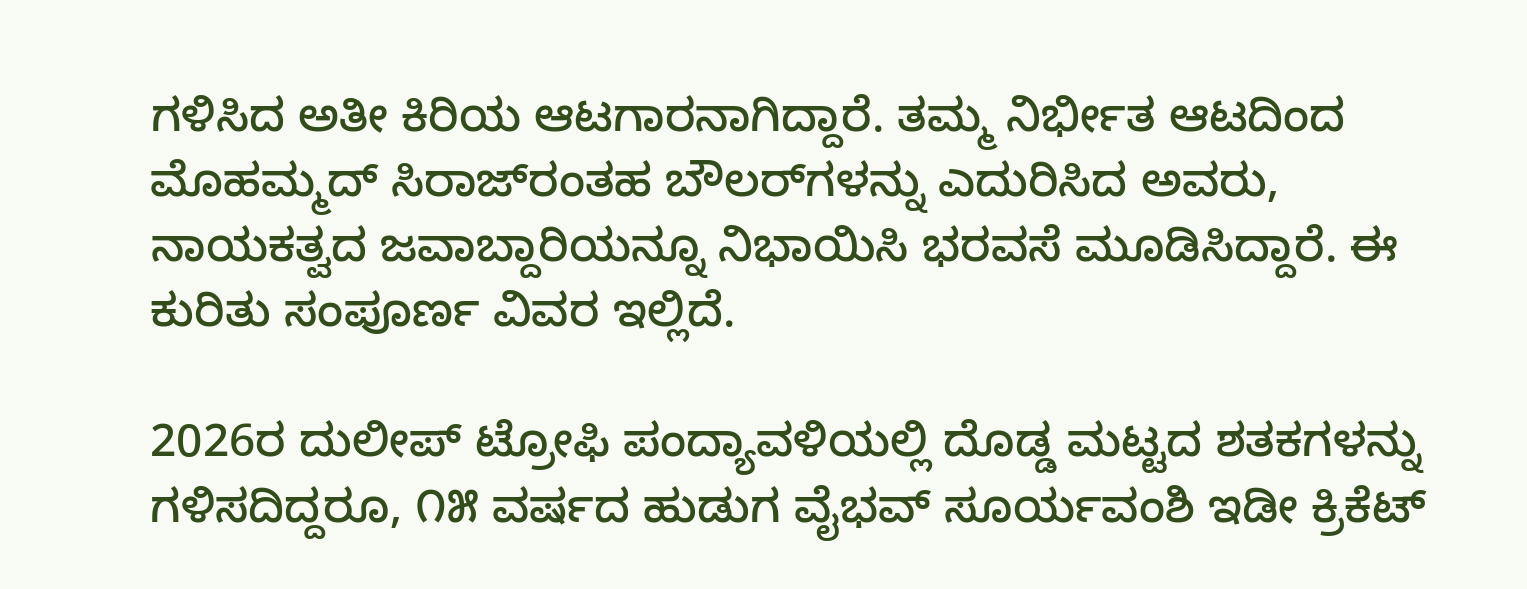ಗಳಿಸಿದ ಅತೀ ಕಿರಿಯ ಆಟಗಾರನಾಗಿದ್ದಾರೆ. ತಮ್ಮ ನಿರ್ಭೀತ ಆಟದಿಂದ ಮೊಹಮ್ಮದ್ ಸಿರಾಜ್‌ರಂತಹ ಬೌಲರ್‌ಗಳನ್ನು ಎದುರಿಸಿದ ಅವರು, ನಾಯಕತ್ವದ ಜವಾಬ್ದಾರಿಯನ್ನೂ ನಿಭಾಯಿಸಿ ಭರವಸೆ ಮೂಡಿಸಿದ್ದಾರೆ. ಈ ಕುರಿತು ಸಂಪೂರ್ಣ ವಿವರ ಇಲ್ಲಿದೆ.

2026ರ ದುಲೀಪ್ ಟ್ರೋಫಿ ಪಂದ್ಯಾವಳಿಯಲ್ಲಿ ದೊಡ್ಡ ಮಟ್ಟದ ಶತಕಗಳನ್ನು ಗಳಿಸದಿದ್ದರೂ, ೧೫ ವರ್ಷದ ಹುಡುಗ ವೈಭವ್ ಸೂರ್ಯವಂಶಿ ಇಡೀ ಕ್ರಿಕೆಟ್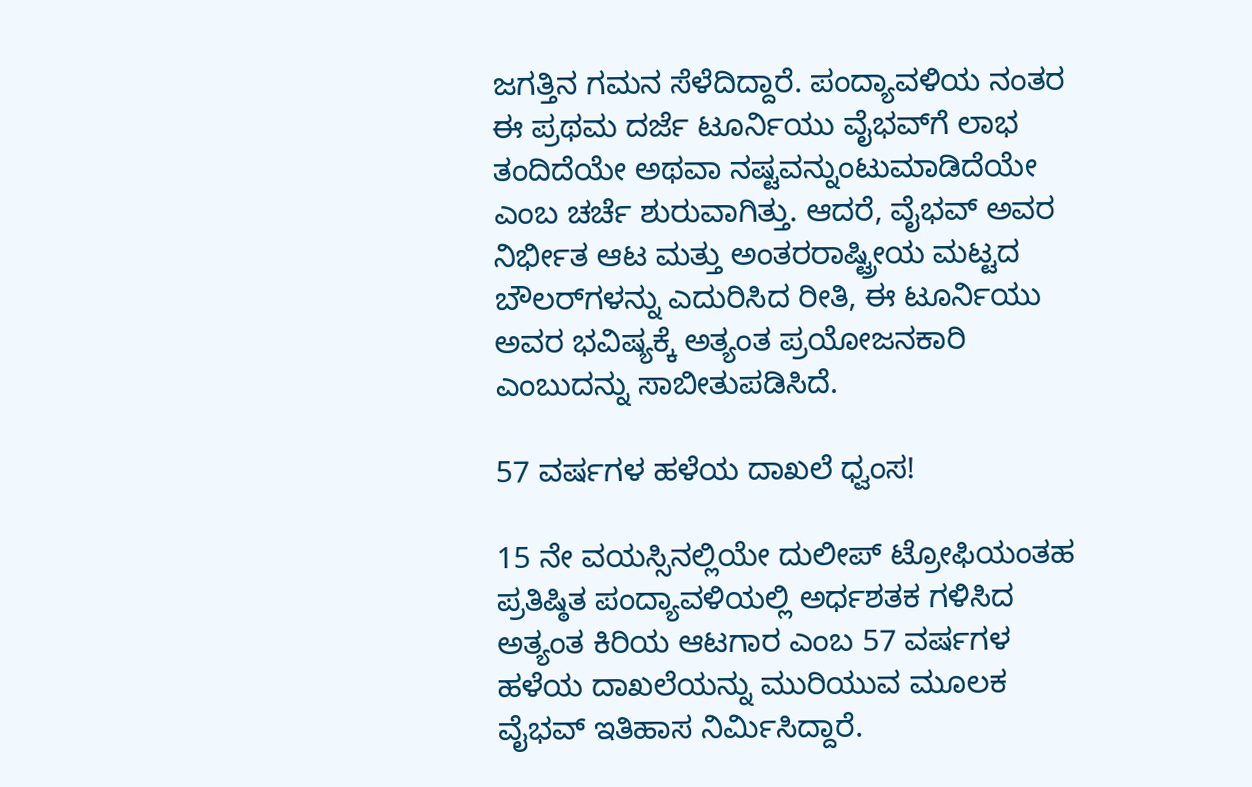ಜಗತ್ತಿನ ಗಮನ ಸೆಳೆದಿದ್ದಾರೆ. ಪಂದ್ಯಾವಳಿಯ ನಂತರ ಈ ಪ್ರಥಮ ದರ್ಜೆ ಟೂರ್ನಿಯು ವೈಭವ್‌ಗೆ ಲಾಭ ತಂದಿದೆಯೇ ಅಥವಾ ನಷ್ಟವನ್ನುಂಟುಮಾಡಿದೆಯೇ ಎಂಬ ಚರ್ಚೆ ಶುರುವಾಗಿತ್ತು. ಆದರೆ, ವೈಭವ್ ಅವರ ನಿರ್ಭೀತ ಆಟ ಮತ್ತು ಅಂತರರಾಷ್ಟ್ರೀಯ ಮಟ್ಟದ ಬೌಲರ್‌ಗಳನ್ನು ಎದುರಿಸಿದ ರೀತಿ, ಈ ಟೂರ್ನಿಯು ಅವರ ಭವಿಷ್ಯಕ್ಕೆ ಅತ್ಯಂತ ಪ್ರಯೋಜನಕಾರಿ ಎಂಬುದನ್ನು ಸಾಬೀತುಪಡಿಸಿದೆ.

57 ವರ್ಷಗಳ ಹಳೆಯ ದಾಖಲೆ ಧ್ವಂಸ!

15 ನೇ ವಯಸ್ಸಿನಲ್ಲಿಯೇ ದುಲೀಪ್ ಟ್ರೋಫಿಯಂತಹ ಪ್ರತಿಷ್ಠಿತ ಪಂದ್ಯಾವಳಿಯಲ್ಲಿ ಅರ್ಧಶತಕ ಗಳಿಸಿದ ಅತ್ಯಂತ ಕಿರಿಯ ಆಟಗಾರ ಎಂಬ 57 ವರ್ಷಗಳ ಹಳೆಯ ದಾಖಲೆಯನ್ನು ಮುರಿಯುವ ಮೂಲಕ ವೈಭವ್ ಇತಿಹಾಸ ನಿರ್ಮಿಸಿದ್ದಾರೆ.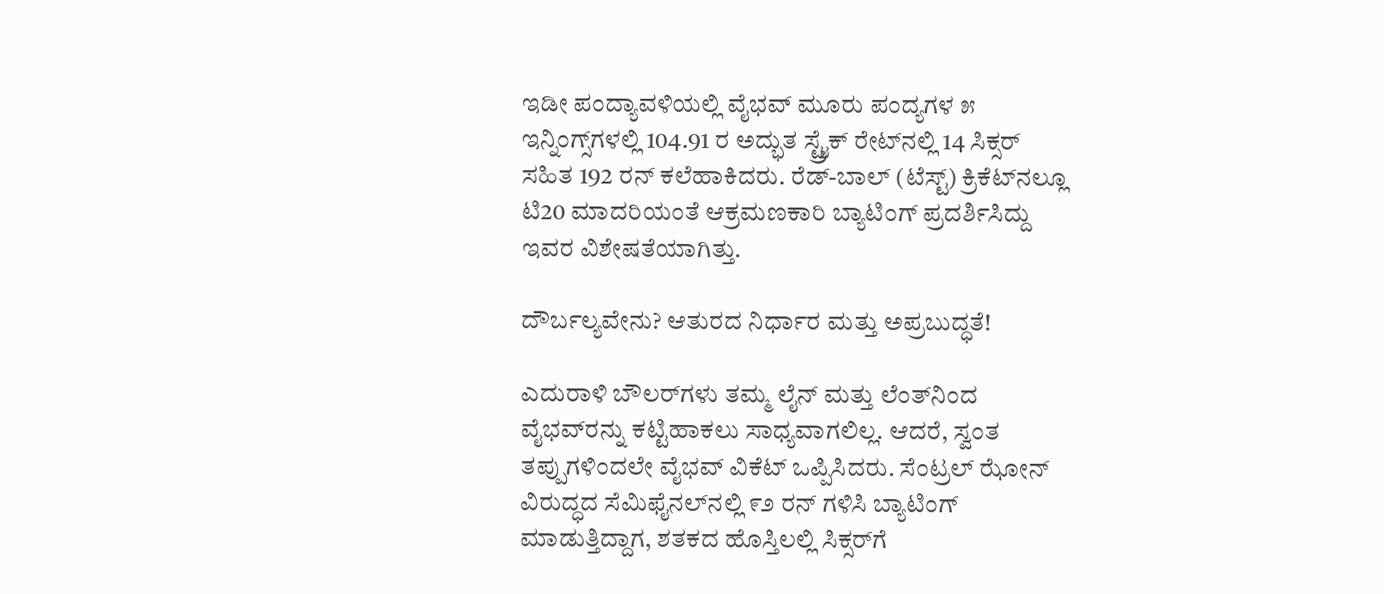ಇಡೀ ಪಂದ್ಯಾವಳಿಯಲ್ಲಿ ವೈಭವ್ ಮೂರು ಪಂದ್ಯಗಳ ೫ ಇನ್ನಿಂಗ್ಸ್‌ಗಳಲ್ಲಿ 104.91 ರ ಅದ್ಭುತ ಸ್ಟ್ರೈಕ್ ರೇಟ್‌ನಲ್ಲಿ 14 ಸಿಕ್ಸರ್ ಸಹಿತ 192 ರನ್ ಕಲೆಹಾಕಿದರು. ರೆಡ್-ಬಾಲ್ (ಟೆಸ್ಟ್) ಕ್ರಿಕೆಟ್‌ನಲ್ಲೂ ಟಿ20 ಮಾದರಿಯಂತೆ ಆಕ್ರಮಣಕಾರಿ ಬ್ಯಾಟಿಂಗ್ ಪ್ರದರ್ಶಿಸಿದ್ದು ಇವರ ವಿಶೇಷತೆಯಾಗಿತ್ತು.

ದೌರ್ಬಲ್ಯವೇನು? ಆತುರದ ನಿರ್ಧಾರ ಮತ್ತು ಅಪ್ರಬುದ್ಧತೆ!

ಎದುರಾಳಿ ಬೌಲರ್‌ಗಳು ತಮ್ಮ ಲೈನ್ ಮತ್ತು ಲೆಂತ್‌ನಿಂದ ವೈಭವ್‌ರನ್ನು ಕಟ್ಟಿಹಾಕಲು ಸಾಧ್ಯವಾಗಲಿಲ್ಲ. ಆದರೆ, ಸ್ವಂತ ತಪ್ಪುಗಳಿಂದಲೇ ವೈಭವ್ ವಿಕೆಟ್ ಒಪ್ಪಿಸಿದರು. ಸೆಂಟ್ರಲ್ ಝೋನ್ ವಿರುದ್ಧದ ಸೆಮಿಫೈನಲ್‌ನಲ್ಲಿ ೯೨ ರನ್ ಗಳಿಸಿ ಬ್ಯಾಟಿಂಗ್ ಮಾಡುತ್ತಿದ್ದಾಗ, ಶತಕದ ಹೊಸ್ತಿಲಲ್ಲಿ ಸಿಕ್ಸರ್‌ಗೆ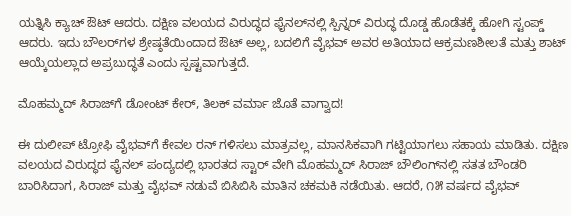ಯತ್ನಿಸಿ ಕ್ಯಾಚ್ ಔಟ್ ಆದರು. ದಕ್ಷಿಣ ವಲಯದ ವಿರುದ್ಧದ ಫೈನಲ್‌ನಲ್ಲಿ ಸ್ಪಿನ್ನರ್ ವಿರುದ್ಧ ದೊಡ್ಡ ಹೊಡೆತಕ್ಕೆ ಹೋಗಿ ಸ್ಟಂಪ್ಡ್ ಆದರು. ಇದು ಬೌಲರ್‌ಗಳ ಶ್ರೇಷ್ಠತೆಯಿಂದಾದ ಔಟ್ ಅಲ್ಲ, ಬದಲಿಗೆ ವೈಭವ್ ಅವರ ಅತಿಯಾದ ಆಕ್ರಮಣಶೀಲತೆ ಮತ್ತು ಶಾಟ್ ಆಯ್ಕೆಯಲ್ಲಾದ ಅಪ್ರಬುದ್ಧತೆ ಎಂದು ಸ್ಪಷ್ಟವಾಗುತ್ತದೆ.

ಮೊಹಮ್ಮದ್ ಸಿರಾಜ್‌ಗೆ ಡೋಂಟ್ ಕೇರ್, ತಿಲಕ್ ವರ್ಮಾ ಜೊತೆ ವಾಗ್ವಾದ!

ಈ ದುಲೀಪ್ ಟ್ರೋಫಿ ವೈಭವ್‌ಗೆ ಕೇವಲ ರನ್ ಗಳಿಸಲು ಮಾತ್ರವಲ್ಲ, ಮಾನಸಿಕವಾಗಿ ಗಟ್ಟಿಯಾಗಲು ಸಹಾಯ ಮಾಡಿತು. ದಕ್ಷಿಣ ವಲಯದ ವಿರುದ್ಧದ ಫೈನಲ್ ಪಂದ್ಯದಲ್ಲಿ ಭಾರತದ ಸ್ಟಾರ್ ವೇಗಿ ಮೊಹಮ್ಮದ್ ಸಿರಾಜ್ ಬೌಲಿಂಗ್‌ನಲ್ಲಿ ಸತತ ಬೌಂಡರಿ ಬಾರಿಸಿದಾಗ, ಸಿರಾಜ್ ಮತ್ತು ವೈಭವ್ ನಡುವೆ ಬಿಸಿಬಿಸಿ ಮಾತಿನ ಚಕಮಕಿ ನಡೆಯಿತು. ಆದರೆ, ೧೫ ವರ್ಷದ ವೈಭವ್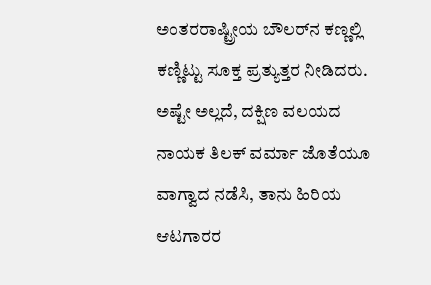ಅಂತರರಾಷ್ಟ್ರೀಯ ಬೌಲರ್‌ನ ಕಣ್ಣಲ್ಲಿ ಕಣ್ಣಿಟ್ಟು ಸೂಕ್ತ ಪ್ರತ್ಯುತ್ತರ ನೀಡಿದರು. ಅಷ್ಟೇ ಅಲ್ಲದೆ, ದಕ್ಷಿಣ ವಲಯದ ನಾಯಕ ತಿಲಕ್ ವರ್ಮಾ ಜೊತೆಯೂ ವಾಗ್ವಾದ ನಡೆಸಿ, ತಾನು ಹಿರಿಯ ಆಟಗಾರರ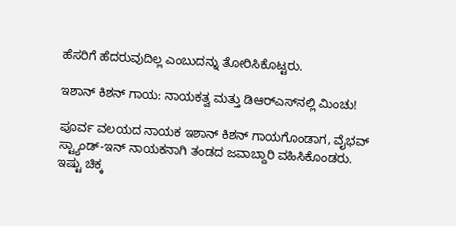ಹೆಸರಿಗೆ ಹೆದರುವುದಿಲ್ಲ ಎಂಬುದನ್ನು ತೋರಿಸಿಕೊಟ್ಟರು.

ಇಶಾನ್ ಕಿಶನ್ ಗಾಯ: ನಾಯಕತ್ವ ಮತ್ತು ಡಿಆರ್‌ಎಸ್‌ನಲ್ಲಿ ಮಿಂಚು!

ಪೂರ್ವ ವಲಯದ ನಾಯಕ ಇಶಾನ್ ಕಿಶನ್ ಗಾಯಗೊಂಡಾಗ, ವೈಭವ್ ಸ್ಟ್ಯಾಂಡ್-ಇನ್ ನಾಯಕನಾಗಿ ತಂಡದ ಜವಾಬ್ದಾರಿ ವಹಿಸಿಕೊಂಡರು. ಇಷ್ಟು ಚಿಕ್ಕ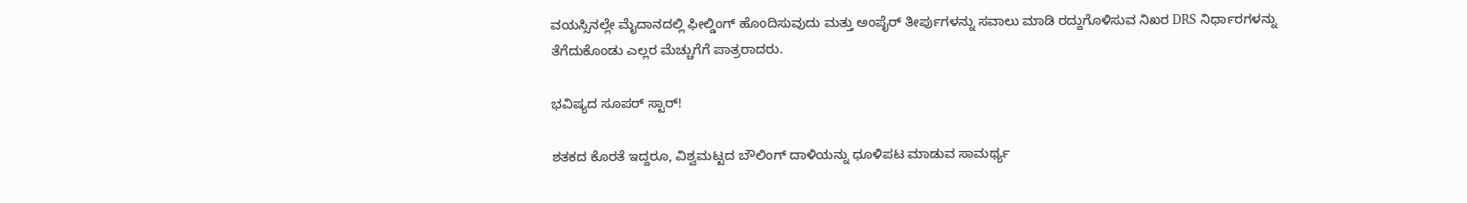ವಯಸ್ಸಿನಲ್ಲೇ ಮೈದಾನದಲ್ಲಿ ಫೀಲ್ಡಿಂಗ್ ಹೊಂದಿಸುವುದು ಮತ್ತು ಅಂಪೈರ್ ತೀರ್ಪುಗಳನ್ನು ಸವಾಲು ಮಾಡಿ ರದ್ದುಗೊಳಿಸುವ ನಿಖರ DRS ನಿರ್ಧಾರಗಳನ್ನು ತೆಗೆದುಕೊಂಡು ಎಲ್ಲರ ಮೆಚ್ಚುಗೆಗೆ ಪಾತ್ರರಾದರು.

ಭವಿಷ್ಯದ ಸೂಪರ್‌ ಸ್ಟಾರ್!

ಶತಕದ ಕೊರತೆ ಇದ್ದರೂ, ವಿಶ್ವಮಟ್ಟದ ಬೌಲಿಂಗ್ ದಾಳಿಯನ್ನು ಧೂಳಿಪಟ ಮಾಡುವ ಸಾಮರ್ಥ್ಯ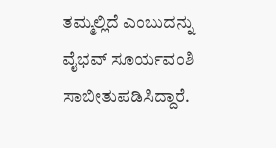ತಮ್ಮಲ್ಲಿದೆ ಎಂಬುದನ್ನು ವೈಭವ್ ಸೂರ್ಯವಂಶಿ ಸಾಬೀತುಪಡಿಸಿದ್ದಾರೆ.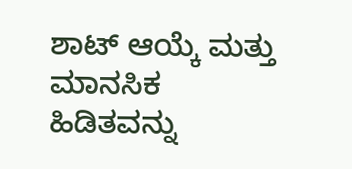ಶಾಟ್ ಆಯ್ಕೆ ಮತ್ತು ಮಾನಸಿಕ ಹಿಡಿತವನ್ನು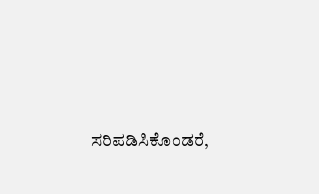ಸರಿಪಡಿಸಿಕೊಂಡರೆ,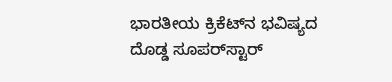ಭಾರತೀಯ ಕ್ರಿಕೆಟ್‌ನ ಭವಿಷ್ಯದ ದೊಡ್ಡ ಸೂಪರ್‌ಸ್ಟಾರ್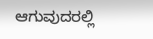ಆಗುವುದರಲ್ಲಿ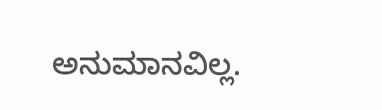ಅನುಮಾನವಿಲ್ಲ.